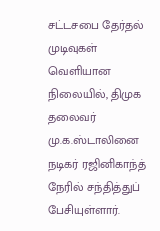சட்டசபை தேர்தல் முடிவுகள் வெளியான நிலையில், திமுக தலைவர் மு.க.ஸ்டாலினை நடிகர் ரஜினிகாந்த் நேரில் சந்தித்துப் பேசியுள்ளார்.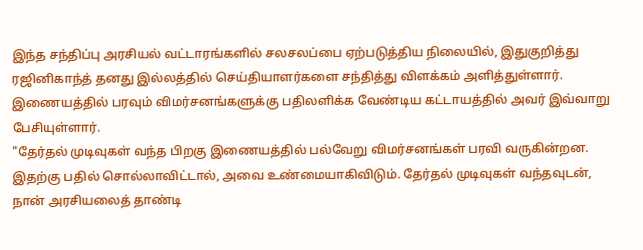இந்த சந்திப்பு அரசியல் வட்டாரங்களில் சலசலப்பை ஏற்படுத்திய நிலையில், இதுகுறித்து ரஜினிகாந்த் தனது இல்லத்தில் செய்தியாளர்களை சந்தித்து விளக்கம் அளித்துள்ளார். இணையத்தில் பரவும் விமர்சனங்களுக்கு பதிலளிக்க வேண்டிய கட்டாயத்தில் அவர் இவ்வாறு பேசியுள்ளார்.
"தேர்தல் முடிவுகள் வந்த பிறகு இணையத்தில் பல்வேறு விமர்சனங்கள் பரவி வருகின்றன. இதற்கு பதில் சொல்லாவிட்டால், அவை உண்மையாகிவிடும். தேர்தல் முடிவுகள் வந்தவுடன், நான் அரசியலைத் தாண்டி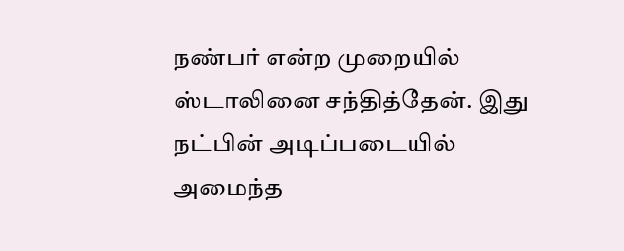நண்பர் என்ற முறையில் ஸ்டாலினை சந்தித்தேன். இது நட்பின் அடிப்படையில் அமைந்த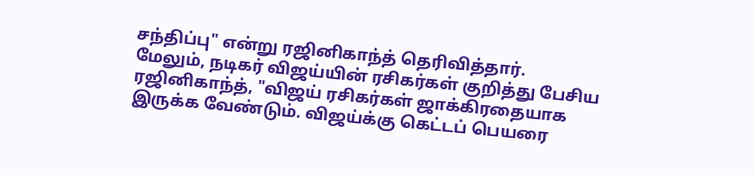சந்திப்பு" என்று ரஜினிகாந்த் தெரிவித்தார்.
மேலும், நடிகர் விஜய்யின் ரசிகர்கள் குறித்து பேசிய ரஜினிகாந்த், "விஜய் ரசிகர்கள் ஜாக்கிரதையாக இருக்க வேண்டும். விஜய்க்கு கெட்டப் பெயரை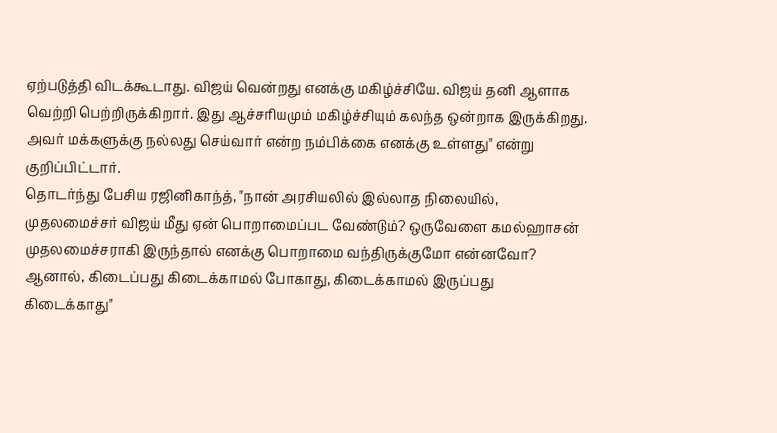ஏற்படுத்தி விடக்கூடாது. விஜய் வென்றது எனக்கு மகிழ்ச்சியே. விஜய் தனி ஆளாக வெற்றி பெற்றிருக்கிறார். இது ஆச்சரியமும் மகிழ்ச்சியும் கலந்த ஒன்றாக இருக்கிறது. அவர் மக்களுக்கு நல்லது செய்வார் என்ற நம்பிக்கை எனக்கு உள்ளது" என்று குறிப்பிட்டார்.
தொடர்ந்து பேசிய ரஜினிகாந்த், "நான் அரசியலில் இல்லாத நிலையில், முதலமைச்சர் விஜய் மீது ஏன் பொறாமைப்பட வேண்டும்? ஒருவேளை கமல்ஹாசன் முதலமைச்சராகி இருந்தால் எனக்கு பொறாமை வந்திருக்குமோ என்னவோ? ஆனால், கிடைப்பது கிடைக்காமல் போகாது, கிடைக்காமல் இருப்பது கிடைக்காது"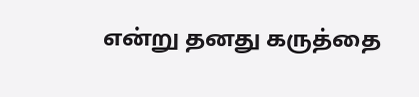என்று தனது கருத்தை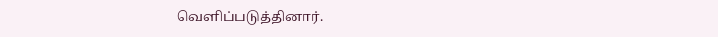வெளிப்படுத்தினார்.